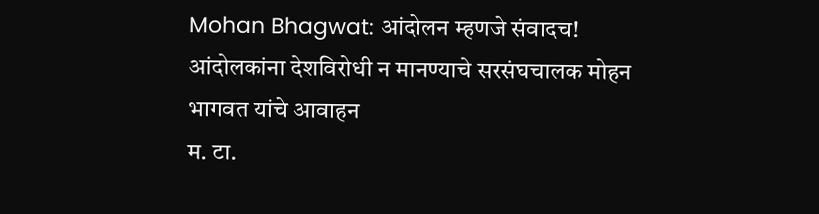Mohan Bhagwat: आंदोलन म्हणजे संवादच! आंदोलकांना देशविरोधी न मानण्याचे सरसंघचालक मोहन भागवत यांचे आवाहन
म. टा.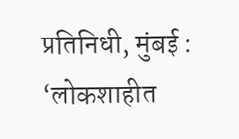प्रतिनिधी, मुंबई : ‘लोकशाहीत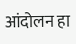आंदोलन हा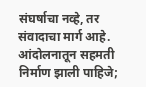संघर्षाचा नव्हे, तर संवादाचा मार्ग आहे. आंदोलनातून सहमती निर्माण झाली पाहिजे;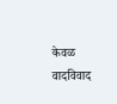केवळ वादविवाद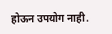होऊन उपयोग नाही.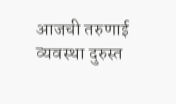आजची तरुणाई व्यवस्था दुरुस्त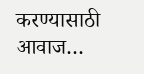करण्यासाठी आवाज…